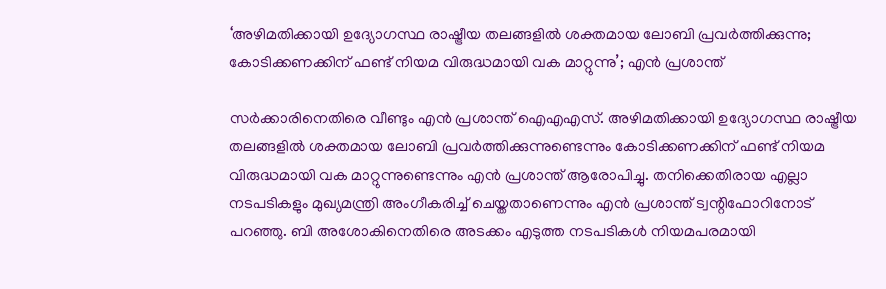‘അഴിമതിക്കായി ഉദ്യോഗസ്ഥ രാഷ്ട്രീയ തലങ്ങളില്‍ ശക്തമായ ലോബി പ്രവര്‍ത്തിക്കുന്നു; കോടിക്കണക്കിന് ഫണ്ട് നിയമ വിരുദ്ധമായി വക മാറ്റുന്നു’; എന്‍ പ്രശാന്ത്

സര്‍ക്കാരിനെതിരെ വീണ്ടും എന്‍ പ്രശാന്ത് ഐഎഎസ്. അഴിമതിക്കായി ഉദ്യോഗസ്ഥ രാഷ്ട്രീയ തലങ്ങളില്‍ ശക്തമായ ലോബി പ്രവര്‍ത്തിക്കുന്നുണ്ടെന്നും കോടിക്കണക്കിന് ഫണ്ട് നിയമ വിരുദ്ധമായി വക മാറ്റുന്നുണ്ടെന്നും എന്‍ പ്രശാന്ത് ആരോപിച്ചു. തനിക്കെതിരായ എല്ലാ നടപടികളും മുഖ്യമന്ത്രി അംഗീകരിച്ച് ചെയ്തതാണെന്നും എന്‍ പ്രശാന്ത് ട്വന്റിഫോറിനോട് പറഞ്ഞു. ബി അശോകിനെതിരെ അടക്കം എടുത്ത നടപടികള്‍ നിയമപരമായി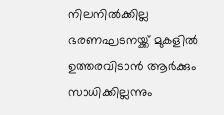നിലനില്‍ക്കില്ല ഭരണഘടനയ്ക്ക് മുകളില്‍ ഉത്തരവിടാന്‍ ആര്‍ക്കും സാധിക്കില്ലന്നും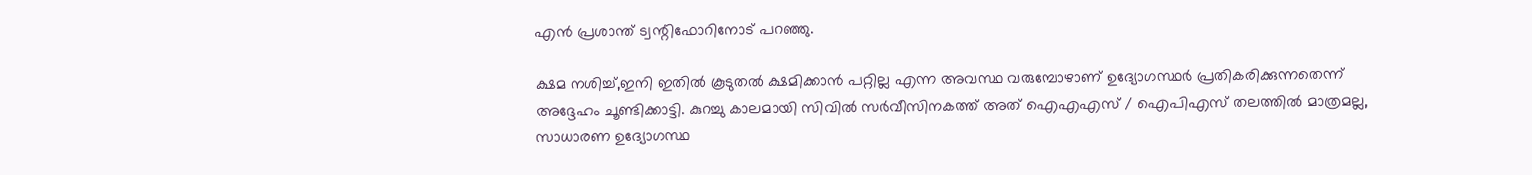എന്‍ പ്രശാന്ത് ട്വന്റിഫോറിനോട് പറഞ്ഞു.

ക്ഷമ നശിച്ച്,ഇനി ഇതില്‍ കൂടുതല്‍ ക്ഷമിക്കാന്‍ പറ്റില്ല എന്ന അവസ്ഥ വരുമ്പോഴാണ് ഉദ്യോഗസ്ഥര്‍ പ്രതികരിക്കുന്നതെന്ന് അദ്ദേഹം ചൂണ്ടിക്കാട്ടി. കുറച്ചു കാലമായി സിവില്‍ സര്‍വീസിനകത്ത് അത് ഐഎഎസ് / ഐപിഎസ് തലത്തില്‍ മാത്രമല്ല, സാധാരണ ഉദ്യോഗസ്ഥ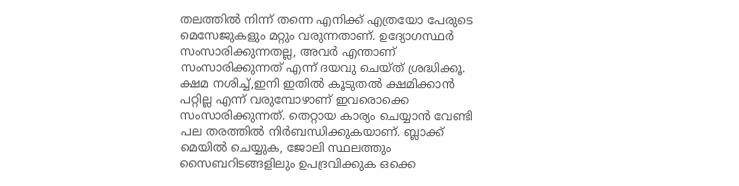തലത്തില്‍ നിന്ന് തന്നെ എനിക്ക് എത്രയോ പേരുടെ മെസേജുകളും മറ്റും വരുന്നതാണ്. ഉദ്യോഗസ്ഥര്‍ സംസാരിക്കുന്നതല്ല, അവര്‍ എന്താണ് സംസാരിക്കുന്നത് എന്ന് ദയവു ചെയ്ത് ശ്രദ്ധിക്കൂ. ക്ഷമ നശിച്ച്,ഇനി ഇതില്‍ കൂടുതല്‍ ക്ഷമിക്കാന്‍ പറ്റില്ല എന്ന് വരുമ്പോഴാണ് ഇവരൊക്കെ സംസാരിക്കുന്നത്. തെറ്റായ കാര്യം ചെയ്യാന്‍ വേണ്ടി പല തരത്തില്‍ നിര്‍ബന്ധിക്കുകയാണ്. ബ്ലാക്ക് മെയില്‍ ചെയ്യുക, ജോലി സ്ഥലത്തും സൈബറിടങ്ങളിലും ഉപദ്രവിക്കുക ഒക്കെ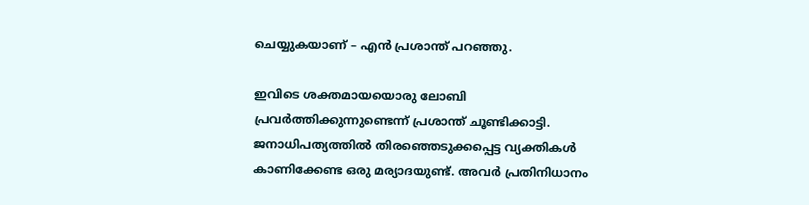ചെയ്യുകയാണ് – എന്‍ പ്രശാന്ത് പറഞ്ഞു.

ഇവിടെ ശക്തമായയൊരു ലോബി പ്രവര്‍ത്തിക്കുന്നുണ്ടെന്ന് പ്രശാന്ത് ചൂണ്ടിക്കാട്ടി. ജനാധിപത്യത്തില്‍ തിരഞ്ഞെടുക്കപ്പെട്ട വ്യക്തികള്‍ കാണിക്കേണ്ട ഒരു മര്യാദയുണ്ട്. അവര്‍ പ്രതിനിധാനം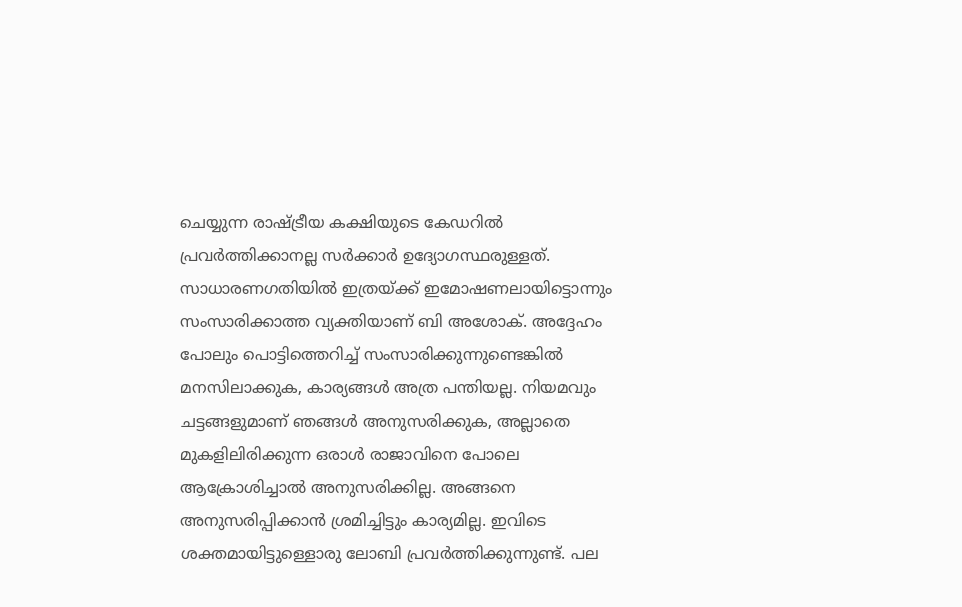ചെയ്യുന്ന രാഷ്ട്രീയ കക്ഷിയുടെ കേഡറില്‍ പ്രവര്‍ത്തിക്കാനല്ല സര്‍ക്കാര്‍ ഉദ്യോഗസ്ഥരുള്ളത്. സാധാരണഗതിയില്‍ ഇത്രയ്ക്ക് ഇമോഷണലായിട്ടൊന്നും സംസാരിക്കാത്ത വ്യക്തിയാണ് ബി അശോക്. അദ്ദേഹം പോലും പൊട്ടിത്തെറിച്ച് സംസാരിക്കുന്നുണ്ടെങ്കില്‍ മനസിലാക്കുക, കാര്യങ്ങള്‍ അത്ര പന്തിയല്ല. നിയമവും ചട്ടങ്ങളുമാണ് ഞങ്ങള്‍ അനുസരിക്കുക, അല്ലാതെ മുകളിലിരിക്കുന്ന ഒരാള്‍ രാജാവിനെ പോലെ ആക്രോശിച്ചാല്‍ അനുസരിക്കില്ല. അങ്ങനെ അനുസരിപ്പിക്കാന്‍ ശ്രമിച്ചിട്ടും കാര്യമില്ല. ഇവിടെ ശക്തമായിട്ടുള്ളൊരു ലോബി പ്രവര്‍ത്തിക്കുന്നുണ്ട്. പല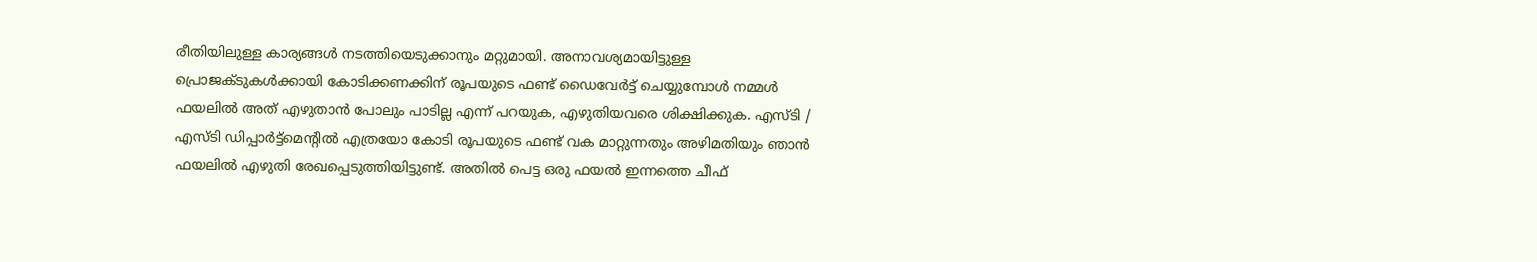രീതിയിലുള്ള കാര്യങ്ങള്‍ നടത്തിയെടുക്കാനും മറ്റുമായി. അനാവശ്യമായിട്ടുള്ള പ്രൊജക്ടുകള്‍ക്കായി കോടിക്കണക്കിന് രൂപയുടെ ഫണ്ട് ഡൈവേര്‍ട്ട് ചെയ്യുമ്പോള്‍ നമ്മള്‍ ഫയലില്‍ അത് എഴുതാന്‍ പോലും പാടില്ല എന്ന് പറയുക, എഴുതിയവരെ ശിക്ഷിക്കുക. എസ്ടി / എസ്ടി ഡിപ്പാര്‍ട്ട്‌മെന്റില്‍ എത്രയോ കോടി രൂപയുടെ ഫണ്ട് വക മാറ്റുന്നതും അഴിമതിയും ഞാന്‍ ഫയലില്‍ എഴുതി രേഖപ്പെടുത്തിയിട്ടുണ്ട്. അതില്‍ പെട്ട ഒരു ഫയല്‍ ഇന്നത്തെ ചീഫ്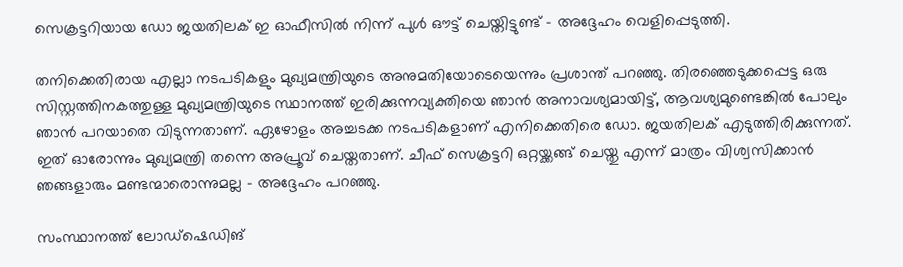സെക്രട്ടറിയായ ഡോ ജയതിലക് ഇ ഓഫീസില്‍ നിന്ന് പുള്‍ ഔട്ട് ചെയ്തിട്ടുണ്ട് – അദ്ദേഹം വെളിപ്പെടുത്തി.

തനിക്കെതിരായ എല്ലാ നടപടികളും മുഖ്യമന്ത്രിയുടെ അനുമതിയോടെയെന്നും പ്രശാന്ത് പറഞ്ഞു. തിരഞ്ഞെടുക്കപ്പെട്ട ഒരു സിസ്റ്റത്തിനകത്തുള്ള മുഖ്യമന്ത്രിയുടെ സ്ഥാനത്ത് ഇരിക്കുന്നവ്യക്തിയെ ഞാന്‍ അനാവശ്യമായിട്ട്, ആവശ്യമുണ്ടെങ്കില്‍ പോലും ഞാന്‍ പറയാതെ വിടുന്നതാണ്. ഏഴോളം അച്ചടക്ക നടപടികളാണ് എനിക്കെതിരെ ഡോ. ജയതിലക് എടുത്തിരിക്കുന്നത്. ഇത് ഓരോന്നും മുഖ്യമന്ത്രി തന്നെ അപ്രൂവ് ചെയ്തതാണ്. ചീഫ് സെക്രട്ടറി ഒറ്റയ്ക്കങ്ങ് ചെയ്തു എന്ന് മാത്രം വിശ്വസിക്കാന്‍ ഞങ്ങളാരും മണ്ടന്മാരൊന്നുമല്ല – അദ്ദേഹം പറഞ്ഞു.

സംസ്ഥാനത്ത് ലോഡ്‌ഷെഡിങ്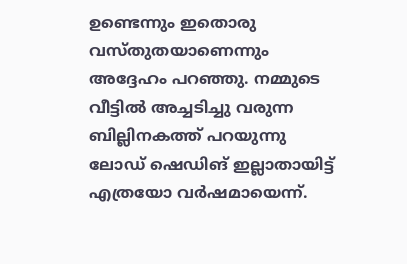ഉണ്ടെന്നും ഇതൊരു വസ്തുതയാണെന്നും അദ്ദേഹം പറഞ്ഞു. നമ്മുടെ വീട്ടില്‍ അച്ചടിച്ചു വരുന്ന ബില്ലിനകത്ത് പറയുന്നു ലോഡ് ഷെഡിങ് ഇല്ലാതായിട്ട് എത്രയോ വര്‍ഷമായെന്ന്.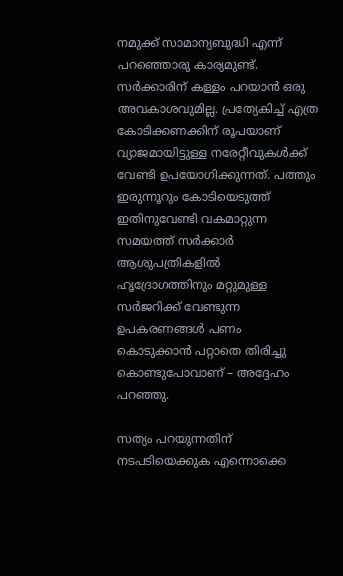നമുക്ക് സാമാന്യബുദ്ധി എന്ന് പറഞ്ഞൊരു കാര്യമുണ്ട്. സര്‍ക്കാരിന് കള്ളം പറയാന്‍ ഒരു അവകാശവുമില്ല. പ്രത്യേകിച്ച് എത്ര കോടിക്കണക്കിന് രൂപയാണ് വ്യാജമായിട്ടുള്ള നരേറ്റീവുകള്‍ക്ക് വേണ്ടി ഉപയോഗിക്കുന്നത്. പത്തും ഇരുന്നൂറും കോടിയെടുത്ത് ഇതിനുവേണ്ടി വകമാറ്റുന്ന സമയത്ത് സര്‍ക്കാര്‍ ആശുപത്രികളില്‍ ഹൃദ്രോഗത്തിനും മറ്റുമുള്ള സര്‍ജറിക്ക് വേണ്ടുന്ന ഉപകരണങ്ങള്‍ പണം കൊടുക്കാന്‍ പറ്റാതെ തിരിച്ചു കൊണ്ടുപോവാണ് – അദ്ദേഹം പറഞ്ഞു.

സത്യം പറയുന്നതിന് നടപടിയെക്കുക എന്നൊക്കെ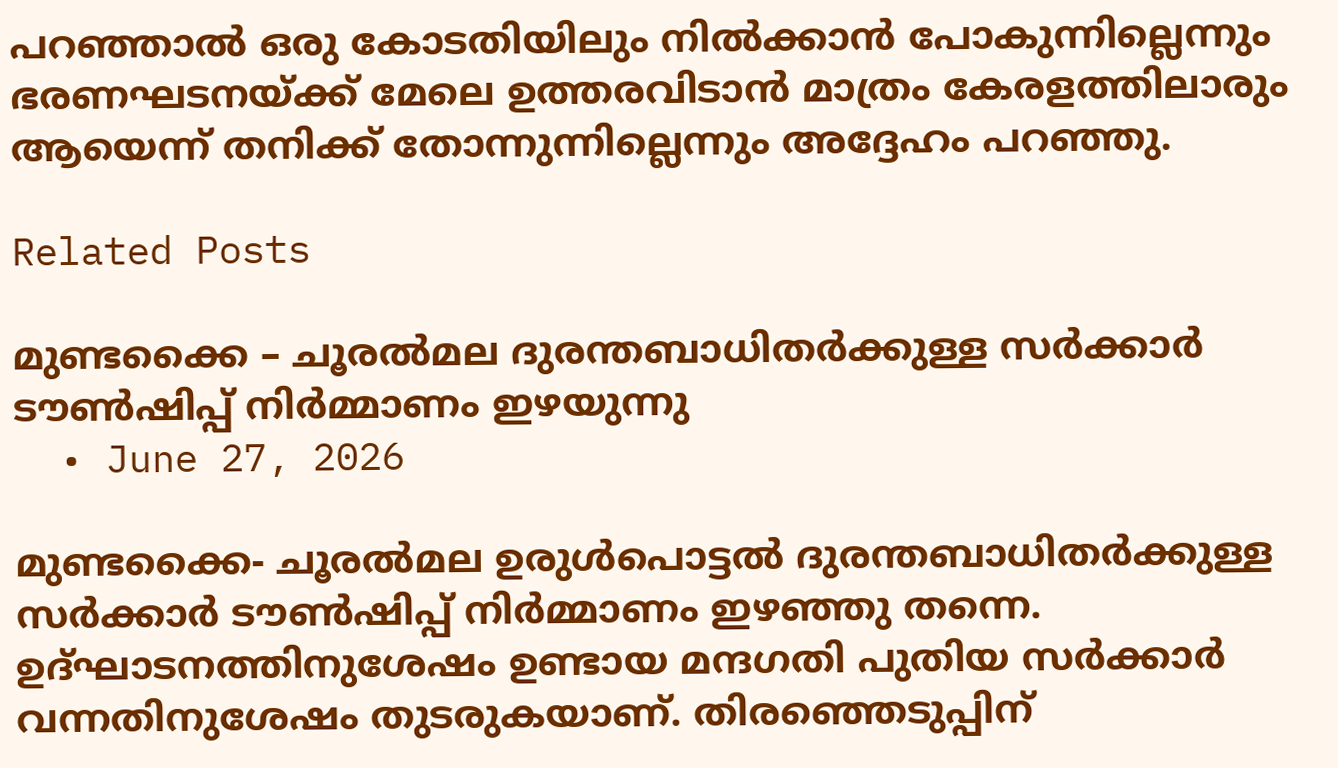പറഞ്ഞാല്‍ ഒരു കോടതിയിലും നില്‍ക്കാന്‍ പോകുന്നില്ലെന്നും ഭരണഘടനയ്ക്ക് മേലെ ഉത്തരവിടാന്‍ മാത്രം കേരളത്തിലാരും ആയെന്ന് തനിക്ക് തോന്നുന്നില്ലെന്നും അദ്ദേഹം പറഞ്ഞു.

Related Posts

മുണ്ടക്കൈ – ചൂരൽമല ദുരന്തബാധിതർക്കുള്ള സർക്കാർ ടൗൺഷിപ്പ് നിർമ്മാണം ഇഴയുന്നു
  • June 27, 2026

മുണ്ടക്കൈ- ചൂരൽമല ഉരുൾപൊട്ടൽ ദുരന്തബാധിതർക്കുള്ള സർക്കാർ ടൗൺഷിപ്പ് നിർമ്മാണം ഇഴഞ്ഞു തന്നെ. ഉദ്ഘാടനത്തിനുശേഷം ഉണ്ടായ മന്ദഗതി പുതിയ സർക്കാർ വന്നതിനുശേഷം തുടരുകയാണ്. തിരഞ്ഞെടുപ്പിന്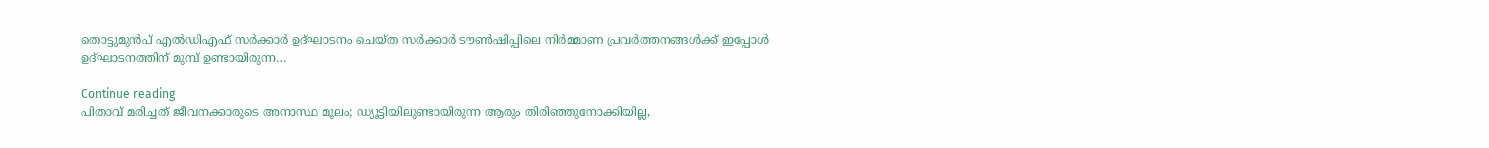തൊട്ടുമുൻപ് എൽഡിഎഫ് സർക്കാർ ഉദ്ഘാടനം ചെയ്ത സർക്കാർ ടൗൺഷിപ്പിലെ നിർമ്മാണ പ്രവർത്തനങ്ങൾക്ക് ഇപ്പോൾ ഉദ്ഘാടനത്തിന് മുമ്പ് ഉണ്ടായിരുന്ന…

Continue reading
പിതാവ് മരിച്ചത് ജീവനക്കാരുടെ അനാസ്ഥ മൂലം; ഡ്യൂട്ടിയിലുണ്ടായിരുന്ന ആരും തിരിഞ്ഞുനോക്കിയില്ല,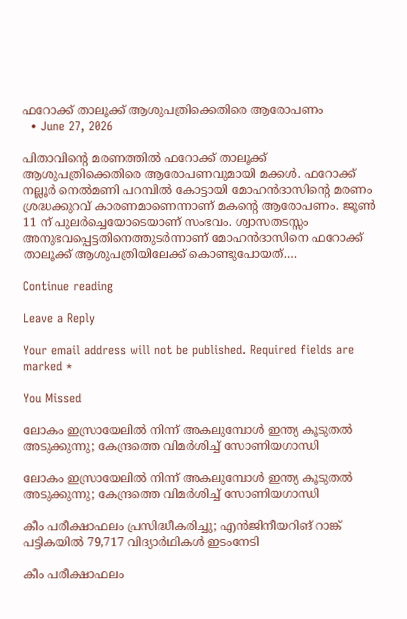ഫറോക്ക് താലൂക്ക് ആശുപത്രിക്കെതിരെ ആരോപണം
  • June 27, 2026

പിതാവിന്റെ മരണത്തിൽ ഫറോക്ക് താലൂക്ക് ആശുപത്രിക്കെതിരെ ആരോപണവുമായി മക്കൾ. ഫറോക്ക് നല്ലൂർ നെൽമണി പറമ്പിൽ കോട്ടായി മോഹൻദാസിന്റെ മരണം ശ്രദ്ധക്കുറവ് കാരണമാണെന്നാണ് മകന്റെ ആരോപണം. ജൂൺ 11 ന് പുലർച്ചെയോടെയാണ് സംഭവം. ശ്വാസതടസ്സം അനുഭവപ്പെട്ടതിനെത്തുടർന്നാണ് മോഹൻദാസിനെ ഫറോക്ക് താലൂക്ക് ആശുപത്രിയിലേക്ക് കൊണ്ടുപോയത്.…

Continue reading

Leave a Reply

Your email address will not be published. Required fields are marked *

You Missed

ലോകം ഇസ്രായേലിൽ നിന്ന് അകലുമ്പോൾ ഇന്ത്യ കൂടുതൽ അടുക്കുന്നു; കേന്ദ്രത്തെ വിമർശിച്ച് സോണിയഗാന്ധി

ലോകം ഇസ്രായേലിൽ നിന്ന് അകലുമ്പോൾ ഇന്ത്യ കൂടുതൽ അടുക്കുന്നു; കേന്ദ്രത്തെ വിമർശിച്ച് സോണിയഗാന്ധി

കീം പരീക്ഷാഫലം പ്രസിദ്ധീകരിച്ചു; എന്‍ജിനീയറിങ് റാങ്ക് പട്ടികയില്‍ 79,717 വിദ്യാര്‍ഥികള്‍ ഇടംനേടി

കീം പരീക്ഷാഫലം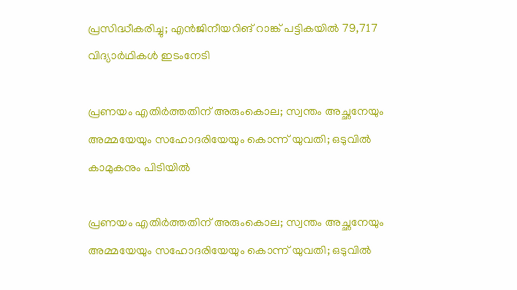പ്രസിദ്ധീകരിച്ചു; എന്‍ജിനീയറിങ് റാങ്ക് പട്ടികയില്‍ 79,717 വിദ്യാര്‍ഥികള്‍ ഇടംനേടി

പ്രണയം എതിര്‍ത്തതിന് അരുംകൊല; സ്വന്തം അച്ഛനേയും അമ്മയേയും സഹോദരിയേയും കൊന്ന് യുവതി; ഒടുവില്‍ കാമുകനും പിടിയില്‍

പ്രണയം എതിര്‍ത്തതിന് അരുംകൊല; സ്വന്തം അച്ഛനേയും അമ്മയേയും സഹോദരിയേയും കൊന്ന് യുവതി; ഒടുവില്‍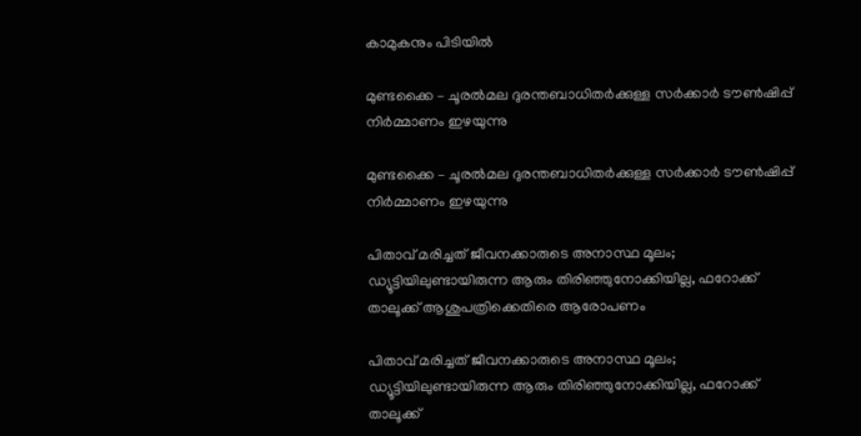കാമുകനും പിടിയില്‍

മുണ്ടക്കൈ – ചൂരൽമല ദുരന്തബാധിതർക്കുള്ള സർക്കാർ ടൗൺഷിപ്പ് നിർമ്മാണം ഇഴയുന്നു

മുണ്ടക്കൈ – ചൂരൽമല ദുരന്തബാധിതർക്കുള്ള സർക്കാർ ടൗൺഷിപ്പ് നിർമ്മാണം ഇഴയുന്നു

പിതാവ് മരിച്ചത് ജീവനക്കാരുടെ അനാസ്ഥ മൂലം; ഡ്യൂട്ടിയിലുണ്ടായിരുന്ന ആരും തിരിഞ്ഞുനോക്കിയില്ല, ഫറോക്ക് താലൂക്ക് ആശുപത്രിക്കെതിരെ ആരോപണം

പിതാവ് മരിച്ചത് ജീവനക്കാരുടെ അനാസ്ഥ മൂലം; ഡ്യൂട്ടിയിലുണ്ടായിരുന്ന ആരും തിരിഞ്ഞുനോക്കിയില്ല, ഫറോക്ക് താലൂക്ക്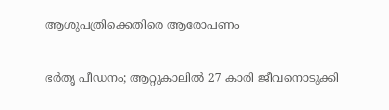ആശുപത്രിക്കെതിരെ ആരോപണം

ഭർതൃ പീഡനം; ആറ്റുകാലിൽ 27 കാരി ജീവനൊടുക്കി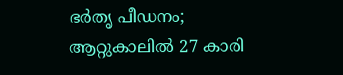ഭർതൃ പീഡനം; ആറ്റുകാലിൽ 27 കാരി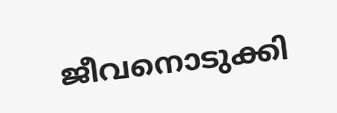ജീവനൊടുക്കി